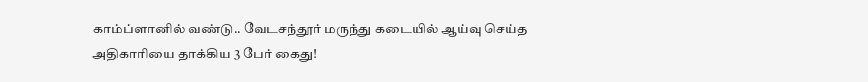காம்ப்ளானில் வண்டு.. வேடசந்தூர் மருந்து கடையில் ஆய்வு செய்த அதிகாரியை தாக்கிய 3 பேர் கைது!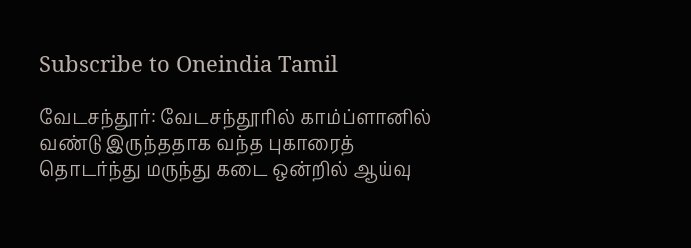Subscribe to Oneindia Tamil

வேடசந்தூர்: வேடசந்தூரில் காம்ப்ளானில் வண்டு இருந்ததாக வந்த புகாரைத் தொடர்ந்து மருந்து கடை ஒன்றில் ஆய்வு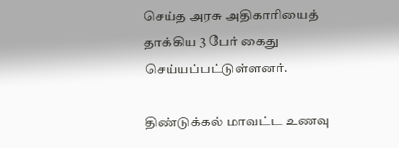செய்த அரசு அதிகாரியைத் தாக்கிய 3 பேர் கைது செய்யப்பட்டுள்ளனர்.

திண்டுக்கல் மாவட்ட உணவு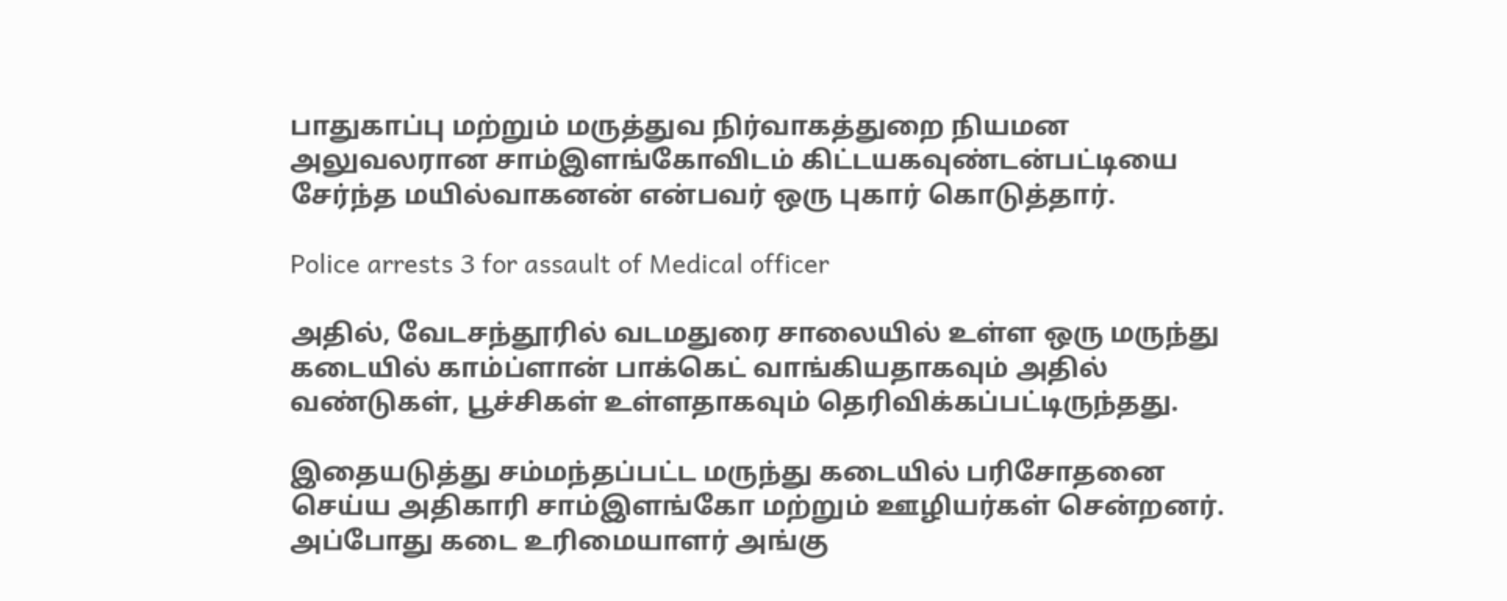பாதுகாப்பு மற்றும் மருத்துவ நிர்வாகத்துறை நியமன அலுவலரான சாம்இளங்கோவிடம் கிட்டயகவுண்டன்பட்டியை சேர்ந்த மயில்வாகனன் என்பவர் ஒரு புகார் கொடுத்தார்.

Police arrests 3 for assault of Medical officer

அதில், வேடசந்தூரில் வடமதுரை சாலையில் உள்ள ஒரு மருந்து கடையில் காம்ப்ளான் பாக்கெட் வாங்கியதாகவும் அதில் வண்டுகள், பூச்சிகள் உள்ளதாகவும் தெரிவிக்கப்பட்டிருந்தது.

இதையடுத்து சம்மந்தப்பட்ட மருந்து கடையில் பரிசோதனை செய்ய அதிகாரி சாம்இளங்கோ மற்றும் ஊழியர்கள் சென்றனர். அப்போது கடை உரிமையாளர் அங்கு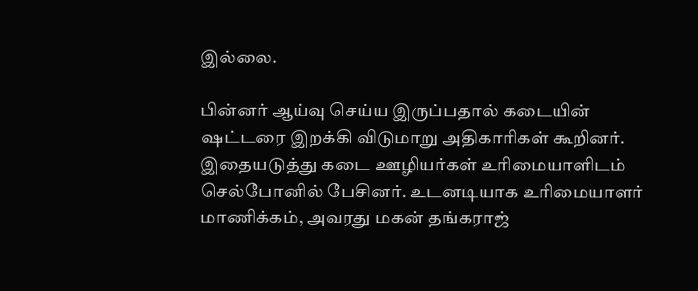இல்லை.

பின்னர் ஆய்வு செய்ய இருப்பதால் கடையின் ஷட்டரை இறக்கி விடுமாறு அதிகாரிகள் கூறினர். இதையடுத்து கடை ஊழியர்கள் உரிமையாளிடம் செல்போனில் பேசினர். உடனடியாக உரிமையாளர் மாணிக்கம், அவரது மகன் தங்கராஜ்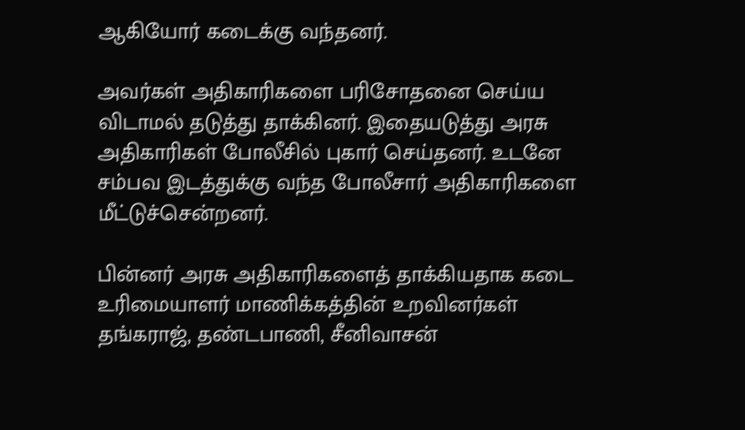ஆகியோர் கடைக்கு வந்தனர்.

அவர்கள் அதிகாரிகளை பரிசோதனை செய்ய விடாமல் தடுத்து தாக்கினர். இதையடுத்து அரசு அதிகாரிகள் போலீசில் புகார் செய்தனர். உடனே சம்பவ இடத்துக்கு வந்த போலீசார் அதிகாரிகளை மீட்டுச்சென்றனர்.

பின்னர் அரசு அதிகாரிகளைத் தாக்கியதாக கடை உரிமையாளர் மாணிக்கத்தின் உறவினர்கள் தங்கராஜ், தண்டபாணி, சீனிவாசன்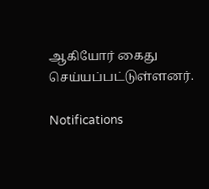ஆகியோர் கைது செய்யப்பட்டுள்ளனர்.

Notifications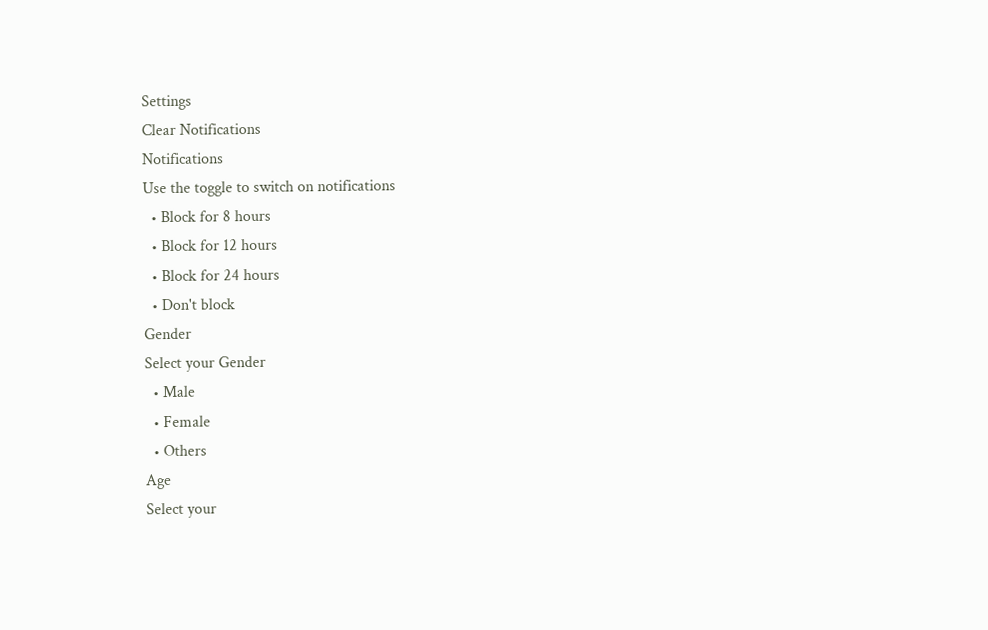Settings
Clear Notifications
Notifications
Use the toggle to switch on notifications
  • Block for 8 hours
  • Block for 12 hours
  • Block for 24 hours
  • Don't block
Gender
Select your Gender
  • Male
  • Female
  • Others
Age
Select your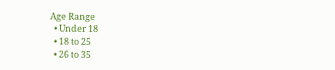Age Range
  • Under 18
  • 18 to 25
  • 26 to 35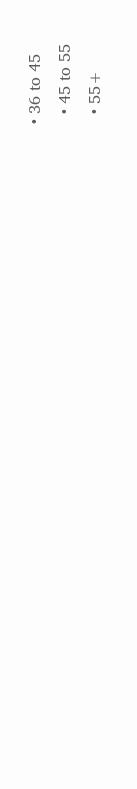• 36 to 45
  • 45 to 55
  • 55+